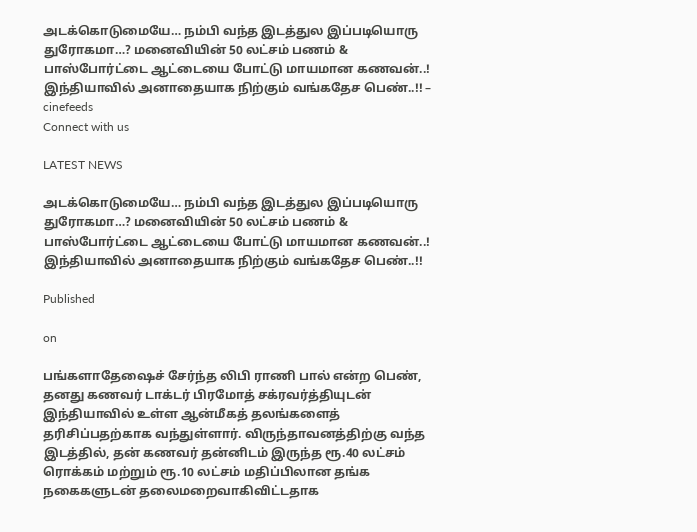அடக்கொடுமையே… நம்பி வந்த இடத்துல இப்படியொரு துரோகமா…? மனைவியின் 50 லட்சம் பணம் & பாஸ்போர்ட்டை ஆட்டையை போட்டு மாயமான கணவன்..! இந்தியாவில் அனாதையாக நிற்கும் வங்கதேச பெண்..!! – cinefeeds
Connect with us

LATEST NEWS

அடக்கொடுமையே… நம்பி வந்த இடத்துல இப்படியொரு துரோகமா…? மனைவியின் 50 லட்சம் பணம் & பாஸ்போர்ட்டை ஆட்டையை போட்டு மாயமான கணவன்..! இந்தியாவில் அனாதையாக நிற்கும் வங்கதேச பெண்..!!

Published

on

பங்களாதேஷைச் சேர்ந்த லிபி ராணி பால் என்ற பெண், தனது கணவர் டாக்டர் பிரமோத் சக்ரவர்த்தியுடன் இந்தியாவில் உள்ள ஆன்மீகத் தலங்களைத் தரிசிப்பதற்காக வந்துள்ளார். விருந்தாவனத்திற்கு வந்த இடத்தில், தன் கணவர் தன்னிடம் இருந்த ரூ.40 லட்சம் ரொக்கம் மற்றும் ரூ.10 லட்சம் மதிப்பிலான தங்க நகைகளுடன் தலைமறைவாகிவிட்டதாக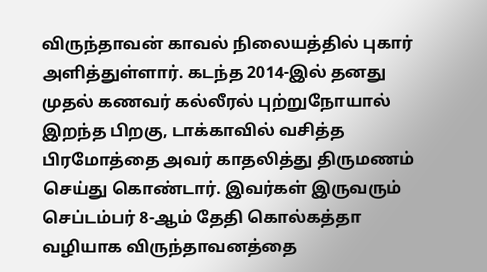விருந்தாவன் காவல் நிலையத்தில் புகார் அளித்துள்ளார். கடந்த 2014-இல் தனது முதல் கணவர் கல்லீரல் புற்றுநோயால் இறந்த பிறகு, டாக்காவில் வசித்த பிரமோத்தை அவர் காதலித்து திருமணம் செய்து கொண்டார். இவர்கள் இருவரும் செப்டம்பர் 8-ஆம் தேதி கொல்கத்தா வழியாக விருந்தாவனத்தை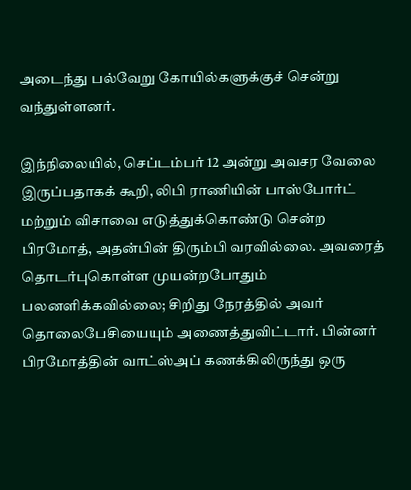அடைந்து பல்வேறு கோயில்களுக்குச் சென்று வந்துள்ளனர்.

இந்நிலையில், செப்டம்பர் 12 அன்று அவசர வேலை இருப்பதாகக் கூறி, லிபி ராணியின் பாஸ்போர்ட் மற்றும் விசாவை எடுத்துக்கொண்டு சென்ற பிரமோத், அதன்பின் திரும்பி வரவில்லை. அவரைத் தொடர்புகொள்ள முயன்றபோதும் பலனளிக்கவில்லை; சிறிது நேரத்தில் அவர் தொலைபேசியையும் அணைத்துவிட்டார். பின்னர் பிரமோத்தின் வாட்ஸ்அப் கணக்கிலிருந்து ஒரு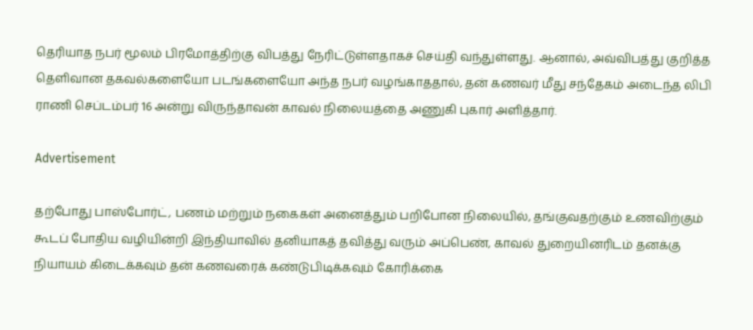தெரியாத நபர் மூலம் பிரமோத்திற்கு விபத்து நேரிட்டுள்ளதாகச் செய்தி வந்துள்ளது. ஆனால், அவ்விபத்து குறித்த தெளிவான தகவல்களையோ படங்களையோ அந்த நபர் வழங்காததால், தன் கணவர் மீது சந்தேகம் அடைந்த லிபி ராணி செப்டம்பர் 16 அன்று விருந்தாவன் காவல் நிலையத்தை அணுகி புகார் அளித்தார்.

Advertisement

தற்போது பாஸ்போர்ட், பணம் மற்றும் நகைகள் அனைத்தும் பறிபோன நிலையில், தங்குவதற்கும் உணவிற்கும் கூடப் போதிய வழியின்றி இந்தியாவில் தனியாகத் தவித்து வரும் அப்பெண், காவல் துறையினரிடம் தனக்கு நியாயம் கிடைக்கவும் தன் கணவரைக் கண்டுபிடிக்கவும் கோரிக்கை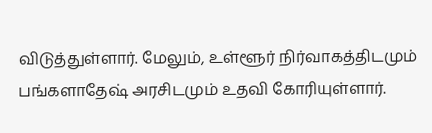விடுத்துள்ளார். மேலும், உள்ளூர் நிர்வாகத்திடமும் பங்களாதேஷ் அரசிடமும் உதவி கோரியுள்ளார்.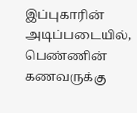இப்புகாரின் அடிப்படையில், பெண்ணின் கணவருக்கு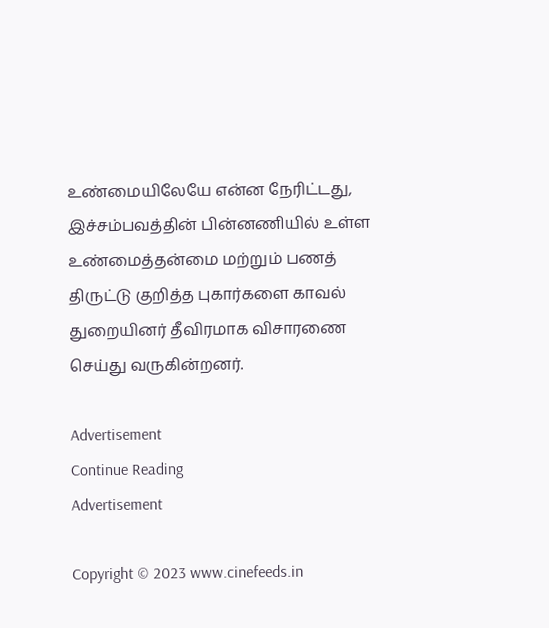உண்மையிலேயே என்ன நேரிட்டது, இச்சம்பவத்தின் பின்னணியில் உள்ள உண்மைத்தன்மை மற்றும் பணத் திருட்டு குறித்த புகார்களை காவல் துறையினர் தீவிரமாக விசாரணை செய்து வருகின்றனர்.

Advertisement
Continue Reading
Advertisement

Copyright © 2023 www.cinefeeds.in